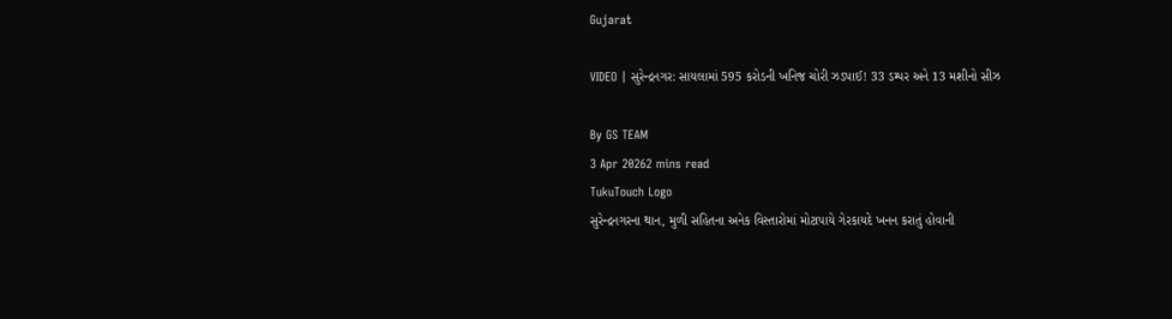Gujarat

VIDEO | સુરેન્દ્રનગર: સાયલામાં 595 કરોડની ખનિજ ચોરી ઝડપાઈ! 33 ડમ્પર અને 13 મશીનો સીઝ

By GS TEAM
3 Apr 20262 mins read
TukuTouch Logo
સુરેન્દ્રનગરના થાન, મુળી સહિતના અનેક વિસ્તારોમાં મોટાપાયે ગેરકાયદે ખનન કરાતું હોવાની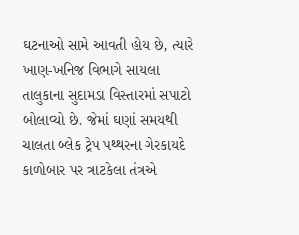ઘટનાઓ સામે આવતી હોય છે, ત્યારે ખાણ-ખનિજ વિભાગે સાયલા તાલુકાના સુદામડા વિસ્તારમાં સપાટો બોલાવ્યો છે. જેમાં ઘણાં સમયથી ચાલતા બ્લેક ટ્રેપ પથ્થરના ગેરકાયદે કાળોબાર પર ત્રાટકેલા તંત્રએ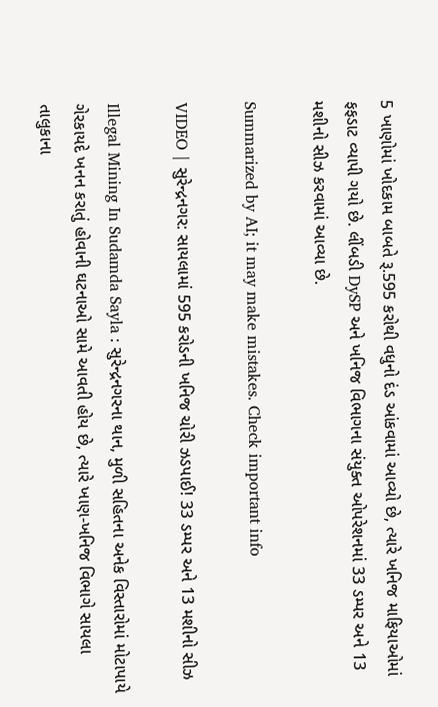5 ખાણોમાં ખોદકામ બાબતે રૂ.595 કરોથી વધુનો દંડ આંકવામાં આવ્યો છે, ત્યારે ખનિજ માફિયાઓમાં ફફડાટ વ્યાપી ગયો છે. લીંબડી DySP અને ખનિજ વિભાગના સંયુક્ત ઓપરેશનમાં 33 ડમ્પર અને 13 મશીનો સીઝ કરવામાં આવ્યા છે.

Summarized by AI; it may make mistakes. Check important info

VIDEO | સુરેન્દ્રનગર: સાયલામાં 595 કરોડની ખનિજ ચોરી ઝડપાઈ! 33 ડમ્પર અને 13 મશીનો સીઝ

Illegal Mining In Sudamda Sayla : સુરેન્દ્રનગરના થાન, મુળી સહિતના અનેક વિસ્તારોમાં મોટાપાયે ગેરકાયદે ખનન કરાતું હોવાની ઘટનાઓ સામે આવતી હોય છે, ત્યારે ખાણ-ખનિજ વિભાગે સાયલા તાલુકાના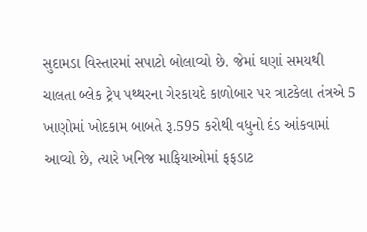સુદામડા વિસ્તારમાં સપાટો બોલાવ્યો છે. જેમાં ઘણાં સમયથી ચાલતા બ્લેક ટ્રેપ પથ્થરના ગેરકાયદે કાળોબાર પર ત્રાટકેલા તંત્રએ 5 ખાણોમાં ખોદકામ બાબતે રૂ.595 કરોથી વધુનો દંડ આંકવામાં આવ્યો છે, ત્યારે ખનિજ માફિયાઓમાં ફફડાટ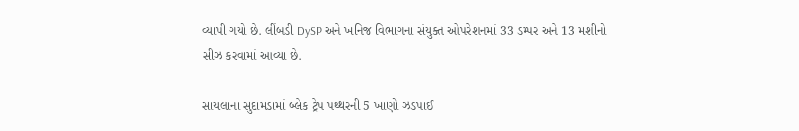વ્યાપી ગયો છે. લીંબડી DySP અને ખનિજ વિભાગના સંયુક્ત ઓપરેશનમાં 33 ડમ્પર અને 13 મશીનો સીઝ કરવામાં આવ્યા છે.

સાયલાના સુદામડામાં બ્લેક ટ્રેપ પથ્થરની 5 ખાણો ઝડપાઈ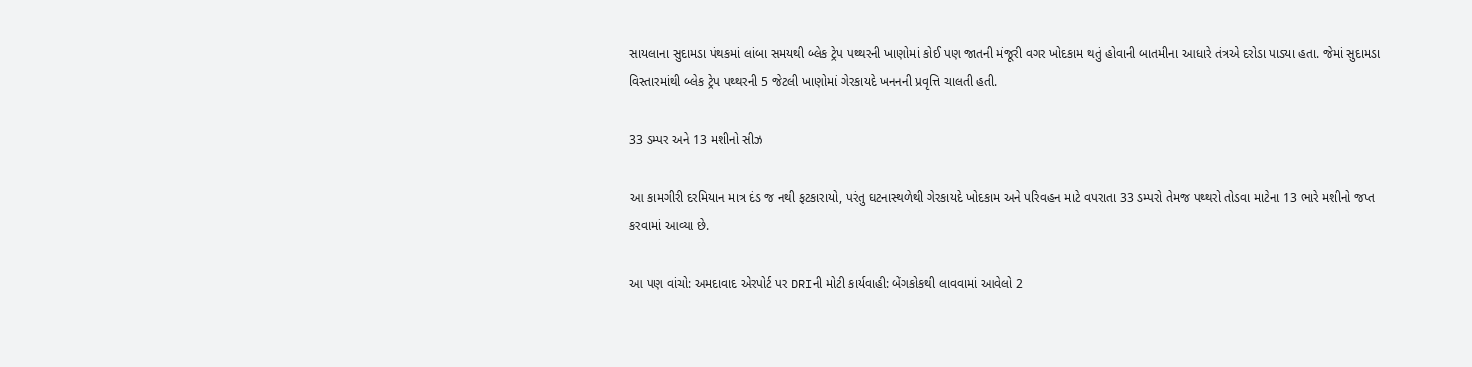સાયલાના સુદામડા પંથકમાં લાંબા સમયથી બ્લેક ટ્રેપ પથ્થરની ખાણોમાં કોઈ પણ જાતની મંજૂરી વગર ખોદકામ થતું હોવાની બાતમીના આધારે તંત્રએ દરોડા પાડ્યા હતા. જેમાં સુદામડા વિસ્તારમાંથી બ્લેક ટ્રેપ પથ્થરની 5 જેટલી ખાણોમાં ગેરકાયદે ખનનની પ્રવૃત્તિ ચાલતી હતી.

33 ડમ્પર અને 13 મશીનો સીઝ

આ કામગીરી દરમિયાન માત્ર દંડ જ નથી ફટકારાયો, પરંતુ ઘટનાસ્થળેથી ગેરકાયદે ખોદકામ અને પરિવહન માટે વપરાતા 33 ડમ્પરો તેમજ પથ્થરો તોડવા માટેના 13 ભારે મશીનો જપ્ત કરવામાં આવ્યા છે.

આ પણ વાંચો: અમદાવાદ એરપોર્ટ પર DRIની મોટી કાર્યવાહી: બેંગકોકથી લાવવામાં આવેલો 2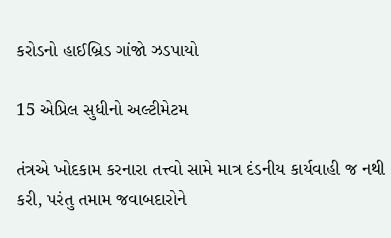કરોડનો હાઈબ્રિડ ગાંજો ઝડપાયો

15 એપ્રિલ સુધીનો અલ્ટીમેટમ

તંત્રએ ખોદકામ કરનારા તત્ત્વો સામે માત્ર દંડનીય કાર્યવાહી જ નથી કરી, પરંતુ તમામ જવાબદારોને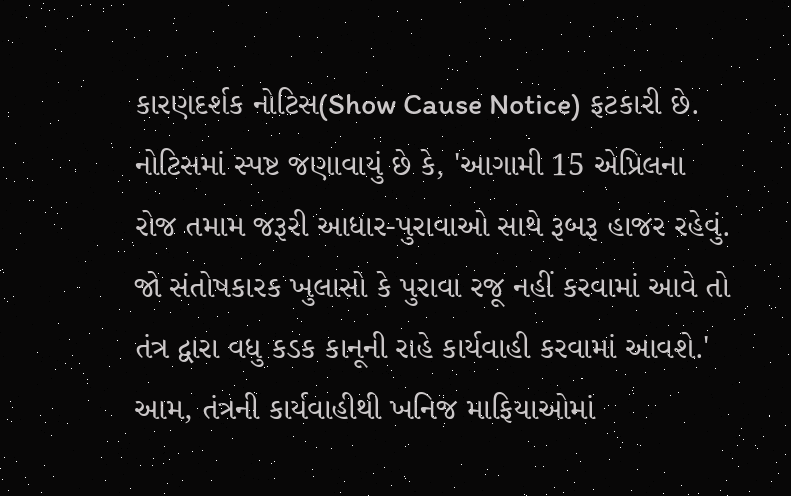કારણદર્શક નોટિસ(Show Cause Notice) ફટકારી છે. નોટિસમાં સ્પષ્ટ જણાવાયું છે કે, 'આગામી 15 એપ્રિલના રોજ તમામ જરૂરી આધાર-પુરાવાઓ સાથે રૂબરૂ હાજર રહેવું. જો સંતોષકારક ખુલાસો કે પુરાવા રજૂ નહીં કરવામાં આવે તો તંત્ર દ્વારા વધુ કડક કાનૂની રાહે કાર્યવાહી કરવામાં આવશે.' આમ, તંત્રની કાર્યવાહીથી ખનિજ માફિયાઓમાં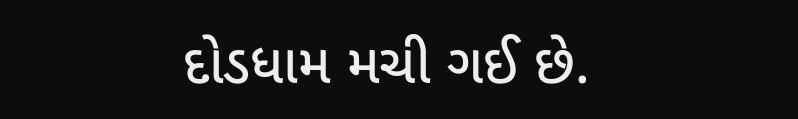દોડધામ મચી ગઈ છે.